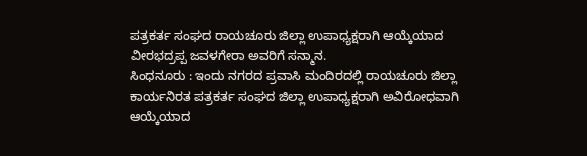ಪತ್ರಕರ್ತ ಸಂಘದ ರಾಯಚೂರು ಜಿಲ್ಲಾ ಉಪಾಧ್ಯಕ್ಷರಾಗಿ ಆಯ್ಕೆಯಾದ ವೀರಭದ್ರಪ್ಪ ಜವಳಗೇರಾ ಅವರಿಗೆ ಸನ್ಮಾನ.
ಸಿಂಧನೂರು : ಇಂದು ನಗರದ ಪ್ರವಾಸಿ ಮಂದಿರದಲ್ಲಿ ರಾಯಚೂರು ಜಿಲ್ಲಾ ಕಾರ್ಯನಿರತ ಪತ್ರಕರ್ತ ಸಂಘದ ಜಿಲ್ಲಾ ಉಪಾಧ್ಯಕ್ಷರಾಗಿ ಅವಿರೋಧವಾಗಿ ಆಯ್ಕೆಯಾದ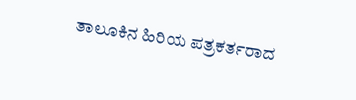ತಾಲೂಕಿನ ಹಿರಿಯ ಪತ್ರಕರ್ತರಾದ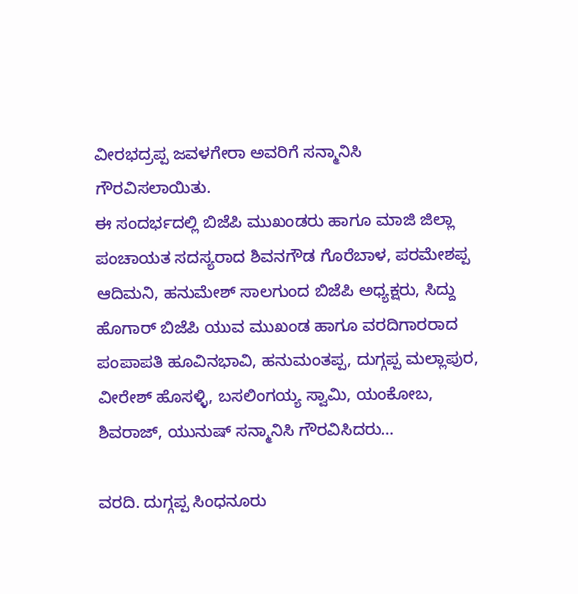ವೀರಭದ್ರಪ್ಪ ಜವಳಗೇರಾ ಅವರಿಗೆ ಸನ್ಮಾನಿಸಿ ಗೌರವಿಸಲಾಯಿತು.
ಈ ಸಂದರ್ಭದಲ್ಲಿ ಬಿಜೆಪಿ ಮುಖಂಡರು ಹಾಗೂ ಮಾಜಿ ಜಿಲ್ಲಾ ಪಂಚಾಯತ ಸದಸ್ಯರಾದ ಶಿವನಗೌಡ ಗೊರೆಬಾಳ, ಪರಮೇಶಪ್ಪ ಆದಿಮನಿ, ಹನುಮೇಶ್ ಸಾಲಗುಂದ ಬಿಜೆಪಿ ಅಧ್ಯಕ್ಷರು, ಸಿದ್ದು ಹೊಗಾರ್ ಬಿಜೆಪಿ ಯುವ ಮುಖಂಡ ಹಾಗೂ ವರದಿಗಾರರಾದ ಪಂಪಾಪತಿ ಹೂವಿನಭಾವಿ, ಹನುಮಂತಪ್ಪ, ದುಗ್ಗಪ್ಪ ಮಲ್ಲಾಪುರ, ವೀರೇಶ್ ಹೊಸಳ್ಳಿ, ಬಸಲಿಂಗಯ್ಯ ಸ್ವಾಮಿ, ಯಂಕೋಬ, ಶಿವರಾಜ್, ಯುನುಷ್ ಸನ್ಮಾನಿಸಿ ಗೌರವಿಸಿದರು…

ವರದಿ. ದುಗ್ಗಪ್ಪ ಸಿಂಧನೂರು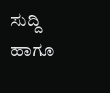ಸುದ್ದಿ ಹಾಗೂ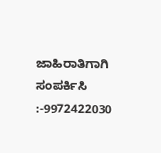ಜಾಹಿರಾತಿಗಾಗಿ ಸಂಪರ್ಕಿಸಿ :-9972422030